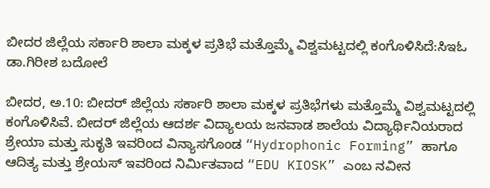ಬೀದರ ಜಿಲ್ಲೆಯ ಸರ್ಕಾರಿ ಶಾಲಾ ಮಕ್ಕಳ ಪ್ರತಿಭೆ ಮತ್ತೊಮ್ಮೆ ವಿಶ್ವಮಟ್ಟದಲ್ಲಿ ಕಂಗೊಳಿಸಿದೆ:ಸಿಇಓ ಡಾ.ಗಿರೀಶ ಬದೋಲೆ

ಬೀದರ, ಅ.10: ಬೀದರ್ ಜಿಲ್ಲೆಯ ಸರ್ಕಾರಿ ಶಾಲಾ ಮಕ್ಕಳ ಪ್ರತಿಭೆಗಳು ಮತ್ತೊಮ್ಮೆ ವಿಶ್ವಮಟ್ಟದಲ್ಲಿ ಕಂಗೊಳಿಸಿವೆ. ಬೀದರ್ ಜಿಲ್ಲೆಯ ಆದರ್ಶ ವಿದ್ಯಾಲಯ ಜನವಾಡ ಶಾಲೆಯ ವಿದ್ಯಾರ್ಥಿನಿಯರಾದ ಶ್ರೇಯಾ ಮತ್ತು ಸುಕೃತಿ ಇವರಿಂದ ವಿನ್ಯಾಸಗೊಂಡ “Hydrophonic Forming” ಹಾಗೂ ಆದಿತ್ಯ ಮತ್ತು ಶ್ರೇಯಸ್ ಇವರಿಂದ ನಿರ್ಮಿತವಾದ “EDU KIOSK” ಎಂಬ ನವೀನ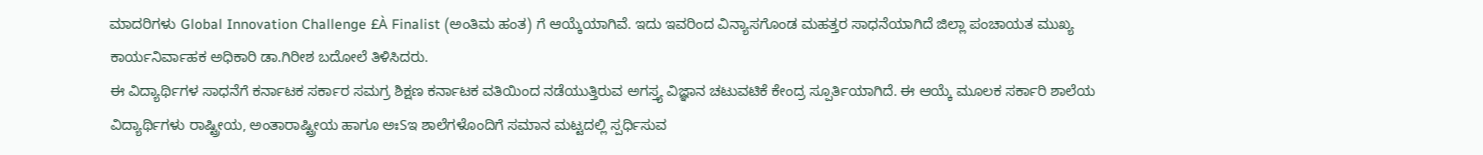ಮಾದರಿಗಳು Global Innovation Challenge £À Finalist (ಅಂತಿಮ ಹಂತ) ಗೆ ಆಯ್ಕೆಯಾಗಿವೆ. ಇದು ಇವರಿಂದ ವಿನ್ಯಾಸಗೊಂಡ ಮಹತ್ತರ ಸಾಧನೆಯಾಗಿದೆ ಜಿಲ್ಲಾ ಪಂಚಾಯತ ಮುಖ್ಯ ಕಾರ್ಯನಿರ್ವಾಹಕ ಅಧಿಕಾರಿ ಡಾ.ಗಿರೀಶ ಬದೋಲೆ ತಿಳಿಸಿದರು.
ಈ ವಿದ್ಯಾರ್ಥಿಗಳ ಸಾಧನೆಗೆ ಕರ್ನಾಟಕ ಸರ್ಕಾರ ಸಮಗ್ರ ಶಿಕ್ಷಣ ಕರ್ನಾಟಕ ವತಿಯಿಂದ ನಡೆಯುತ್ತಿರುವ ಅಗಸ್ತ್ಯ ವಿಜ್ಞಾನ ಚಟುವಟಿಕೆ ಕೇಂದ್ರ ಸ್ಪೂರ್ತಿಯಾಗಿದೆ. ಈ ಆಯ್ಕೆ ಮೂಲಕ ಸರ್ಕಾರಿ ಶಾಲೆಯ ವಿದ್ಯಾರ್ಥಿಗಳು ರಾಷ್ಟ್ರೀಯ, ಅಂತಾರಾಷ್ಟ್ರೀಯ ಹಾಗೂ ಅಃSಇ ಶಾಲೆಗಳೊಂದಿಗೆ ಸಮಾನ ಮಟ್ಟದಲ್ಲಿ ಸ್ಪರ್ಧಿಸುವ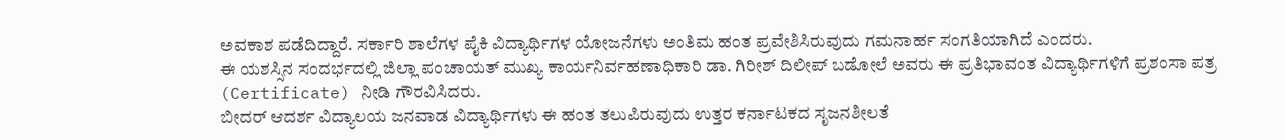ಅವಕಾಶ ಪಡೆದಿದ್ದಾರೆ. ಸರ್ಕಾರಿ ಶಾಲೆಗಳ ಪೈಕಿ ವಿದ್ಯಾರ್ಥಿಗಳ ಯೋಜನೆಗಳು ಅಂತಿಮ ಹಂತ ಪ್ರವೇಶಿಸಿರುವುದು ಗಮನಾರ್ಹ ಸಂಗತಿಯಾಗಿದೆ ಎಂದರು.
ಈ ಯಶಸ್ಸಿನ ಸಂದರ್ಭದಲ್ಲಿ ಜಿಲ್ಲಾ ಪಂಚಾಯತ್ ಮುಖ್ಯ ಕಾರ್ಯನಿರ್ವಹಣಾಧಿಕಾರಿ ಡಾ. ಗಿರೀಶ್ ದಿಲೀಪ್ ಬಡೋಲೆ ಅವರು ಈ ಪ್ರತಿಭಾವಂತ ವಿದ್ಯಾರ್ಥಿಗಳಿಗೆ ಪ್ರಶಂಸಾ ಪತ್ರ (Certificate) ನೀಡಿ ಗೌರವಿಸಿದರು.
ಬೀದರ್ ಆದರ್ಶ ವಿದ್ಯಾಲಯ ಜನವಾಡ ವಿದ್ಯಾರ್ಥಿಗಳು ಈ ಹಂತ ತಲುಪಿರುವುದು ಉತ್ತರ ಕರ್ನಾಟಕದ ಸೃಜನಶೀಲತೆ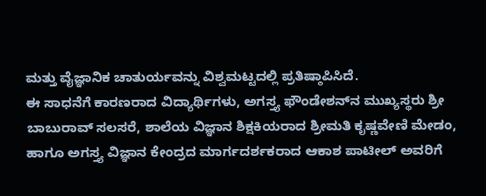ಮತ್ತು ವೈಜ್ಞಾನಿಕ ಚಾತುರ್ಯವನ್ನು ವಿಶ್ವಮಟ್ಟದಲ್ಲಿ ಪ್ರತಿಷ್ಠಾಪಿಸಿದೆ.
ಈ ಸಾಧನೆಗೆ ಕಾರಣರಾದ ವಿದ್ಯಾರ್ಥಿಗಳು, ಅಗಸ್ತ್ಯ ಫೌಂಡೇಶನ್‍ನ ಮುಖ್ಯಸ್ಥರು ಶ್ರೀ ಬಾಬುರಾವ್ ಸಲಸರೆ, ಶಾಲೆಯ ವಿಜ್ಞಾನ ಶಿಕ್ಷಕಿಯರಾದ ಶ್ರೀಮತಿ ಕೃಷ್ಣವೇಣಿ ಮೇಡಂ, ಹಾಗೂ ಅಗಸ್ತ್ಯ ವಿಜ್ಞಾನ ಕೇಂದ್ರದ ಮಾರ್ಗದರ್ಶಕರಾದ ಆಕಾಶ ಪಾಟೀಲ್ ಅವರಿಗೆ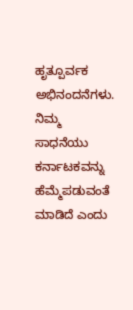ಹೃತ್ಪೂರ್ವಕ ಅಭಿನಂದನೆಗಳು. ನಿಮ್ಮ ಸಾಧನೆಯು ಕರ್ನಾಟಕವನ್ನು ಹೆಮ್ಮೆಪಡುವಂತೆ ಮಾಡಿದೆ ಎಂದು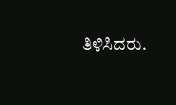ತಿಳಿಸಿದರು.